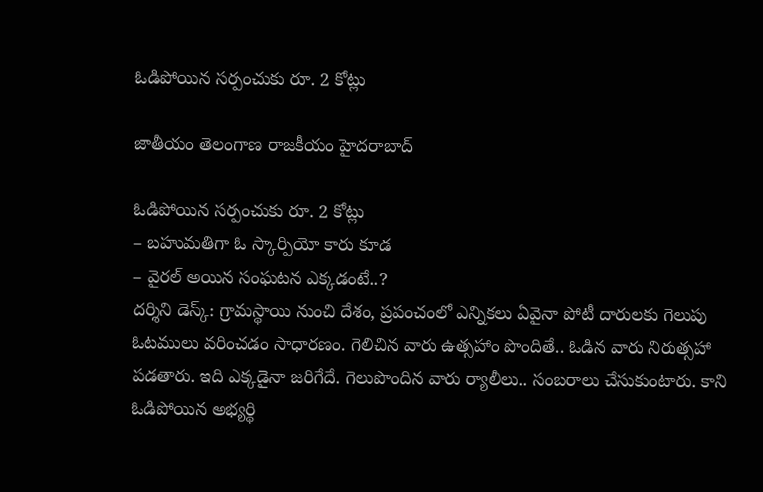ఓడిపోయిన సర్పంచుకు రూ. 2 కోట్లు

జాతీయం తెలంగాణ రాజకీయం హైదరాబాద్

ఓడిపోయిన సర్పంచుకు రూ. 2 కోట్లు
– బహుమతిగా ఓ స్కార్పియో కారు కూడ
– వైరల్‌ అయిన సంఘటన ఎక్కడంటే..?
దర్శిని డెస్క్‌: గ్రామస్థాయి నుంచి దేశం, ప్రపంచంలో ఎన్నికలు ఏవైనా పోటీ దారులకు గెలుపు ఓటములు వరించడం సాధారణం. గెలిచిన వారు ఉత్సహాం పొందితే.. ఓడిన వారు నిరుత్సహా పడతారు. ఇది ఎక్కడైనా జరిగేదే. గెలుపొందిన వారు ర్యాలీలు.. సంబరాలు చేసుకుంటారు. కాని ఓడిపోయిన అభ్యర్థి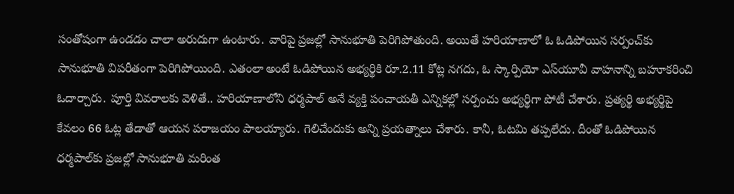సంతోషంగా ఉండడం చాలా అరుదుగా ఉంటారు. వారిపై ప్రజల్లో సానుభూతి పెరిగిపోతుంది. అయితే హరియాణాలో ఓ ఓడిపోయిన సర్పంచ్‌కు సానుభూతి విపరీతంగా పెరిగిపోయింది. ఎతంలా అంటే ఓడిపోయిన అభ్యర్థికి రూ.2.11 కోట్ల నగదు, ఓ స్కార్పియో ఎస్‌యూవీ వాహనాన్ని బహూకరించి ఓదార్చారు. పూర్తి వివరాలకు వెళితే.. హరియాణాలోని ధర్మపాల్‌ అనే వ్యక్తి పంచాయతీ ఎన్నికల్లో సర్పంచు అభ్యర్థిగా పోటీ చేశారు. ప్రత్యర్థి అభ్యర్థిపై కేవలం 66 ఓట్ల తేడాతో ఆయన పరాజయం పాలయ్యారు. గెలిచేందుకు అన్ని ప్రయత్నాలు చేశారు. కానీ, ఓటమి తప్పలేదు. దీంతో ఓడిపోయిన ధర్మపాల్‌కు ప్రజల్లో సానుభూతి మరింత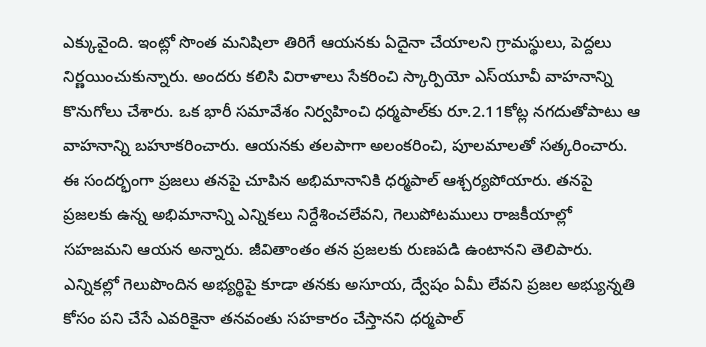ఎక్కువైంది. ఇంట్లో సొంత మనిషిలా తిరిగే ఆయనకు ఏదైనా చేయాలని గ్రామస్థులు, పెద్దలు నిర్ణయించుకున్నారు. అందరు కలిసి విరాళాలు సేకరించి స్కార్పియో ఎస్‌యూవీ వాహనాన్ని కొనుగోలు చేశారు. ఒక భారీ సమావేశం నిర్వహించి ధర్మపాల్‌కు రూ.2.11కోట్ల నగదుతోపాటు ఆ వాహనాన్ని బహూకరించారు. ఆయనకు తలపాగా అలంకరించి, పూలమాలతో సత్కరించారు. ఈ సందర్భంగా ప్రజలు తనపై చూపిన అభిమానానికి ధర్మపాల్‌ ఆశ్చర్యపోయారు. తనపై ప్రజలకు ఉన్న అభిమానాన్ని ఎన్నికలు నిర్దేశించలేవని, గెలుపోటములు రాజకీయాల్లో సహజమని ఆయన అన్నారు. జీవితాంతం తన ప్రజలకు రుణపడి ఉంటానని తెలిపారు. ఎన్నికల్లో గెలుపొందిన అభ్యర్థిపై కూడా తనకు అసూయ, ద్వేషం ఏమీ లేవని ప్రజల అభ్యున్నతి కోసం పని చేసే ఎవరికైనా తనవంతు సహకారం చేస్తానని ధర్మపాల్‌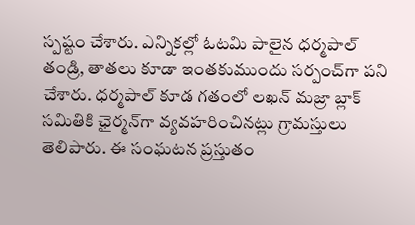స్పష్టం చేశారు. ఎన్నికల్లో ఓటమి పాలైన ధర్మపాల్‌ తండ్రి, తాతలు కూడా ఇంతకుముందు సర్పంచ్‌గా పని చేశారు. ధర్మపాల్ కూడ గతంలో లఖన్‌ మజ్రా బ్లాక్‌ సమితికి ఛైర్మన్‌గా వ్యవహరించినట్లు గ్రామస్తులు తెలిపారు. ఈ సంఘటన ప్రస్తుతం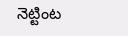నెట్టింట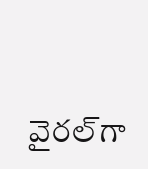వైరల్‌గా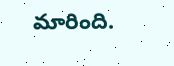మారింది.